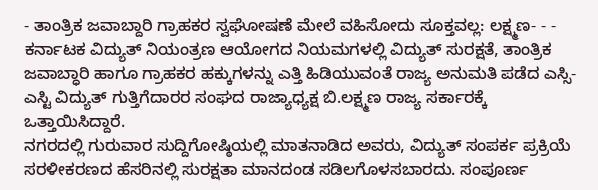- ತಾಂತ್ರಿಕ ಜವಾಬ್ದಾರಿ ಗ್ರಾಹಕರ ಸ್ವಘೋಷಣೆ ಮೇಲೆ ವಹಿಸೋದು ಸೂಕ್ತವಲ್ಲ: ಲಕ್ಷ್ಮಣ- - -
ಕರ್ನಾಟಕ ವಿದ್ಯುತ್ ನಿಯಂತ್ರಣ ಆಯೋಗದ ನಿಯಮಗಳಲ್ಲಿ ವಿದ್ಯುತ್ ಸುರಕ್ಷತೆ, ತಾಂತ್ರಿಕ ಜವಾಬ್ಧಾರಿ ಹಾಗೂ ಗ್ರಾಹಕರ ಹಕ್ಕುಗಳನ್ನು ಎತ್ತಿ ಹಿಡಿಯುವಂತೆ ರಾಜ್ಯ ಅನುಮತಿ ಪಡೆದ ಎಸ್ಸಿ-ಎಸ್ಟಿ ವಿದ್ಯುತ್ ಗುತ್ತಿಗೆದಾರರ ಸಂಘದ ರಾಜ್ಯಾಧ್ಯಕ್ಷ ಬಿ.ಲಕ್ಷ್ಮಣ ರಾಜ್ಯ ಸರ್ಕಾರಕ್ಕೆ ಒತ್ತಾಯಿಸಿದ್ದಾರೆ.
ನಗರದಲ್ಲಿ ಗುರುವಾರ ಸುದ್ದಿಗೋಷ್ಠಿಯಲ್ಲಿ ಮಾತನಾಡಿದ ಅವರು, ವಿದ್ಯುತ್ ಸಂಪರ್ಕ ಪ್ರಕ್ರಿಯೆ ಸರಳೀಕರಣದ ಹೆಸರಿನಲ್ಲಿ ಸುರಕ್ಷತಾ ಮಾನದಂಡ ಸಡಿಲಗೊಳಸಬಾರದು. ಸಂಪೂರ್ಣ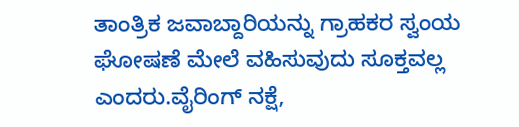ತಾಂತ್ರಿಕ ಜವಾಬ್ದಾರಿಯನ್ನು ಗ್ರಾಹಕರ ಸ್ವಂಯ ಘೋಷಣೆ ಮೇಲೆ ವಹಿಸುವುದು ಸೂಕ್ತವಲ್ಲ ಎಂದರು.ವೈರಿಂಗ್ ನಕ್ಷೆ,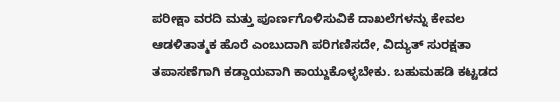ಪರೀಕ್ಷಾ ವರದಿ ಮತ್ತು ಪೂರ್ಣಗೊಳಿಸುವಿಕೆ ದಾಖಲೆಗಳನ್ನು ಕೇವಲ ಆಡಳಿತಾತ್ಮಕ ಹೊರೆ ಎಂಬುದಾಗಿ ಪರಿಗಣಿಸದೇ, ವಿದ್ಯುತ್ ಸುರಕ್ಷತಾ ತಪಾಸಣೆಗಾಗಿ ಕಡ್ಡಾಯವಾಗಿ ಕಾಯ್ದುಕೊಳ್ಳಬೇಕು. ಬಹುಮಹಡಿ ಕಟ್ಟಡದ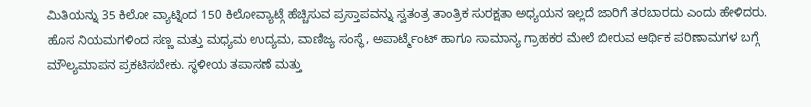ಮಿತಿಯನ್ನು 35 ಕಿಲೋ ವ್ಯಾಟ್ನಿಂದ 150 ಕಿಲೋವ್ಯಾಟ್ಗೆ ಹೆಚ್ಚಿಸುವ ಪ್ರಸ್ತಾಪವನ್ನು ಸ್ವತಂತ್ರ ತಾಂತ್ರಿಕ ಸುರಕ್ಷತಾ ಅಧ್ಯಯನ ಇಲ್ಲದೆ ಜಾರಿಗೆ ತರಬಾರದು ಎಂದು ಹೇಳಿದರು.
ಹೊಸ ನಿಯಮಗಳಿಂದ ಸಣ್ಣ ಮತ್ತು ಮಧ್ಯಮ ಉದ್ಯಮ, ವಾಣಿಜ್ಯ ಸಂಸ್ಥೆ, ಅಪಾರ್ಟ್ಮೆಂಟ್ ಹಾಗೂ ಸಾಮಾನ್ಯ ಗ್ರಾಹಕರ ಮೇಲೆ ಬೀರುವ ಆರ್ಥಿಕ ಪರಿಣಾಮಗಳ ಬಗ್ಗೆ ಮೌಲ್ಯಮಾಪನ ಪ್ರಕಟಿಸಬೇಕು. ಸ್ಥಳೀಯ ತಪಾಸಣೆ ಮತ್ತು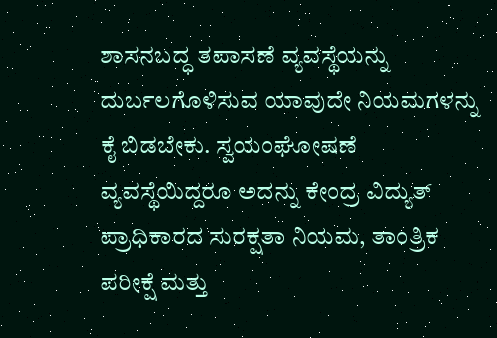ಶಾಸನಬದ್ಧ ತಪಾಸಣೆ ವ್ಯವಸ್ಥೆಯನ್ನು ದುರ್ಬಲಗೊಳಿಸುವ ಯಾವುದೇ ನಿಯಮಗಳನ್ನು ಕೈ ಬಿಡಬೇಕು. ಸ್ವಯಂಘೋಷಣೆ ವ್ಯವಸ್ಥೆಯಿದ್ದರೂ ಅದನ್ನು ಕೇಂದ್ರ ವಿದ್ಯುತ್ ಪ್ರಾಧಿಕಾರದ ಸುರಕ್ಷತಾ ನಿಯಮ, ತಾಂತ್ರಿಕ ಪರೀಕ್ಷೆ ಮತ್ತು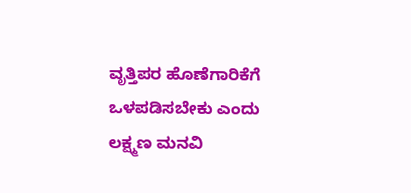ವೃತ್ತಿಪರ ಹೊಣೆಗಾರಿಕೆಗೆ ಒಳಪಡಿಸಬೇಕು ಎಂದು ಲಕ್ಷ್ಮಣ ಮನವಿ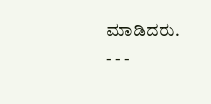ಮಾಡಿದರು.
- - -